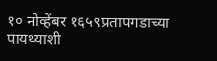१० नोव्हेंबर १६५९प्रतापगडाच्या पायथ्याशी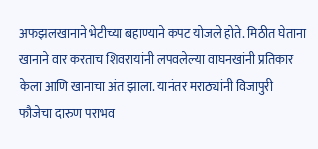अफझलखानाने भेटीच्या बहाण्याने कपट योजले होते. मिठीत घेताना खानाने वार करताच शिवरायांनी लपवलेल्या वाघनखांनी प्रतिकार केला आणि खानाचा अंत झाला. यानंतर मराठ्यांनी विजापुरी फौजेचा दारुण पराभव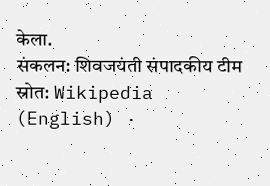केला.
संकलन: शिवजयंती संपादकीय टीम
स्रोत: Wikipedia (English) ·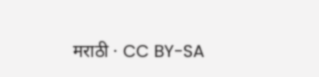मराठी · CC BY-SA